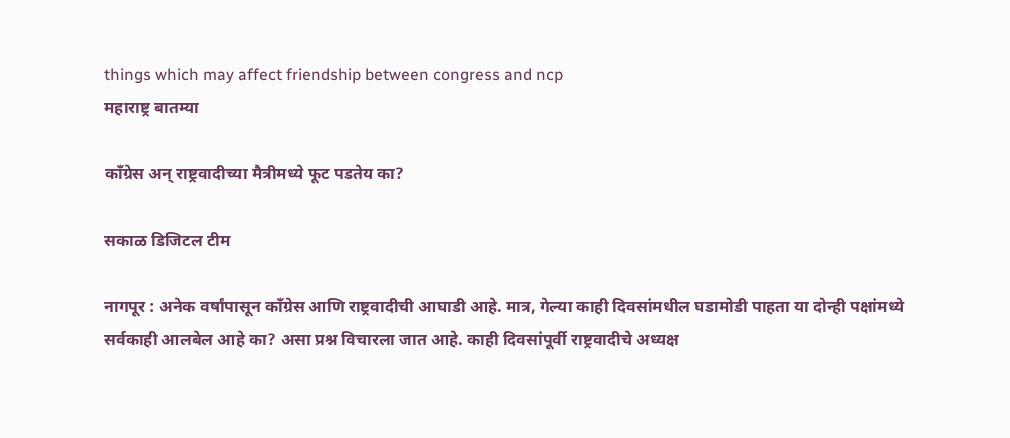things which may affect friendship between congress and ncp
महाराष्ट्र बातम्या

काँग्रेस अन् राष्ट्रवादीच्या मैत्रीमध्ये फूट पडतेय का?

सकाळ डिजिटल टीम

नागपूर : अनेक वर्षांपासून काँग्रेस आणि राष्ट्रवादीची आघाडी आहे. मात्र, गेल्या काही दिवसांमधील घडामोडी पाहता या दोन्ही पक्षांमध्ये सर्वकाही आलबेल आहे का? असा प्रश्न विचारला जात आहे. काही दिवसांपूर्वी राष्ट्रवादीचे अध्यक्ष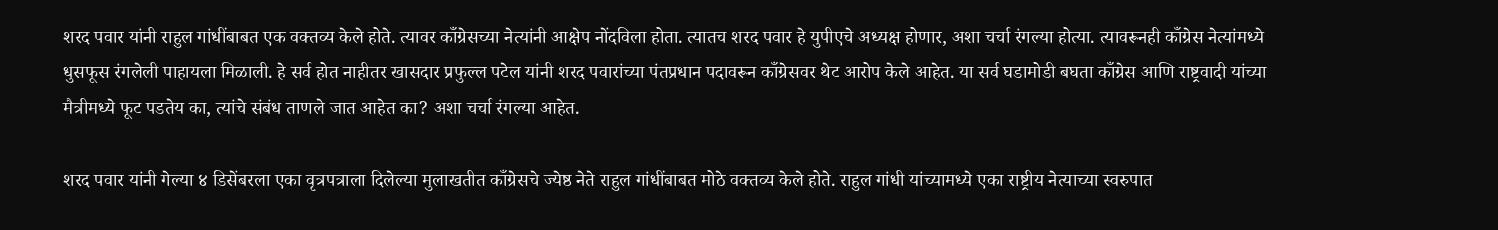शरद पवार यांनी राहुल गांधींबाबत एक वक्तव्य केले होते. त्यावर काँग्रेसच्या नेत्यांनी आक्षेप नोंदविला होता. त्यातच शरद पवार हे युपीएचे अध्यक्ष होणार, अशा चर्चा रंगल्या होत्या. त्यावरूनही काँग्रेस नेत्यांमध्ये धुसफूस रंगलेली पाहायला मिळाली. हे सर्व होत नाहीतर खासदार प्रफुल्ल पटेल यांनी शरद पवारांच्या पंतप्रधान पदावरून काँग्रेसवर थेट आरोप केले आहेत. या सर्व घडामोडी बघता काँग्रेस आणि राष्ट्रवादी यांच्या मैत्रीमध्ये फूट पडतेय का, त्यांचे संबंध ताणले जात आहेत का? अशा चर्चा रंगल्या आहेत.

शरद पवार यांनी गेल्या ४ डिसेंबरला एका वृत्रपत्राला दिलेल्या मुलाखतीत काँग्रेसचे ज्येष्ठ नेते राहुल गांधींबाबत मोठे वक्तव्य केले होते. राहुल गांधी यांच्यामध्ये एका राष्ट्रीय नेत्याच्या स्वरुपात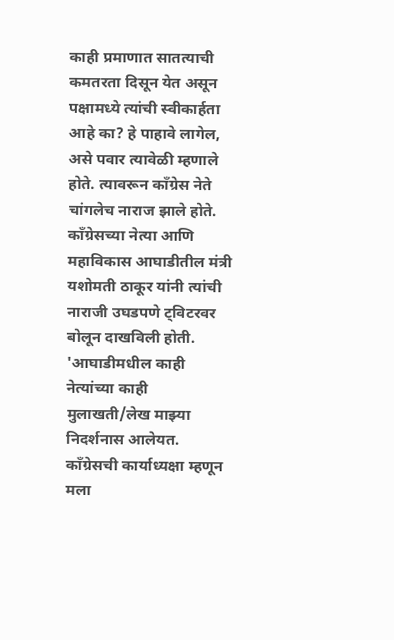काही प्रमाणात सातत्याची कमतरता दिसून येत असून पक्षामध्ये त्यांची स्वीकार्हता आहे का? हे पाहावे लागेल, असे पवार त्यावेळी म्हणाले होते. त्यावरून काँग्रेस नेते चांगलेच नाराज झाले होते. काँग्रेसच्या नेत्या आणि महाविकास आघाडीतील मंत्री यशोमती ठाकूर यांनी त्यांची नाराजी उघडपणे ट्विटरवर बोलून दाखविली होती. 'आघाडीमधील काही नेत्यांच्या काही मुलाखती/लेख माझ्या निदर्शनास आलेयत. काँग्रेसची कार्याध्यक्षा म्हणून मला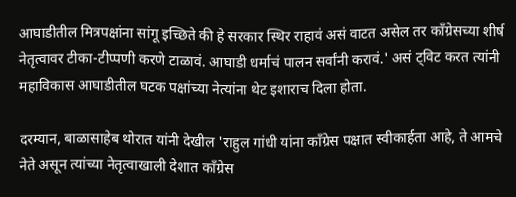आघाडीतील मित्रपक्षांना सांगू इच्छिते की हे सरकार स्थिर राहावं असं वाटत असेल तर काँग्रेसच्या शीर्ष नेतृत्वावर टीका-टीप्पणी करणे टाळावं. आघाडी धर्माचं पालन सर्वांनी करावं.' असं ट्विट करत त्यांनी महाविकास आघाडीतील घटक पक्षांच्या नेत्यांना थेट इशाराच दिला होता.

दरम्यान, बाळासाहेब थोरात यांनी देखील 'राहुल गांधी यांना काँग्रेस पक्षात स्वीकार्हता आहे, ते आमचे नेते असून त्यांच्या नेतृत्वाखाली देशात काँग्रेस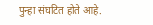पुन्हा संघटित होते आहे.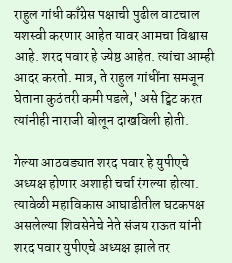राहुल गांधी काँग्रेस पक्षाची पुढील वाटचाल यशस्वी करणार आहेत यावर आमचा विश्वास आहे. शरद पवार हे ज्येष्ठ आहेत. त्यांचा आम्ही आदर करतो. मात्र, ते राहुल गांधींना समजून घेताना कुठंतरी कमी पडले,' असे ट्विट करत त्यांनीही नाराजी बोलून दाखविली होती.

गेल्या आठवड्यात शरद पवार हे युपीएचे अध्यक्ष होणार अशाही चर्चा रंगल्या होत्या. त्यावेळी महाविकास आघाडीतील घटकपक्ष असलेल्या शिवसेनेचे नेते संजय राऊत यांनी शरद पवार युपीएचे अध्यक्ष झाले तर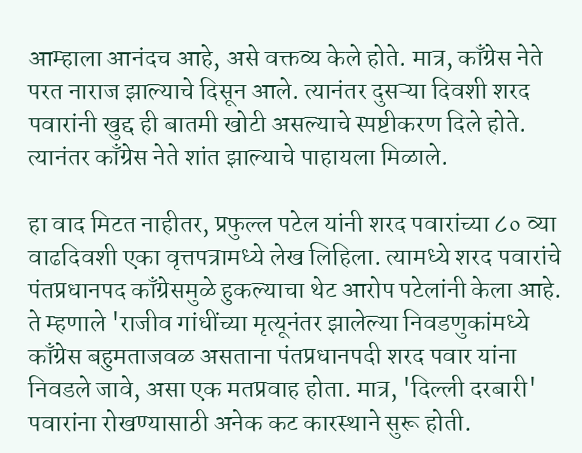आम्हाला आनंदच आहे, असे वक्तव्य केले होते. मात्र, काँग्रेस नेते परत नाराज झाल्याचे दिसून आले. त्यानंतर दुसऱ्या दिवशी शरद पवारांनी खुद्द ही बातमी खोटी असल्याचे स्पष्टीकरण दिले होते. त्यानंतर काँग्रेस नेते शांत झाल्याचे पाहायला मिळाले.

हा वाद मिटत नाहीतर, प्रफुल्ल पटेल यांनी शरद पवारांच्या ८० व्या वाढदिवशी एका वृत्तपत्रामध्ये लेख लिहिला. त्यामध्ये शरद पवारांचे पंतप्रधानपद काँग्रेसमुळे हुकल्याचा थेट आरोप पटेलांनी केला आहे. ते म्हणाले 'राजीव गांधींच्या मृत्यूनंतर झालेल्या निवडणुकांमध्ये काँग्रेस बहुमताजवळ असताना पंतप्रधानपदी शरद पवार यांना निवडले जावे, असा एक मतप्रवाह होता. मात्र, 'दिल्ली दरबारी' पवारांना रोखण्यासाठी अनेक कट कारस्थाने सुरू होती.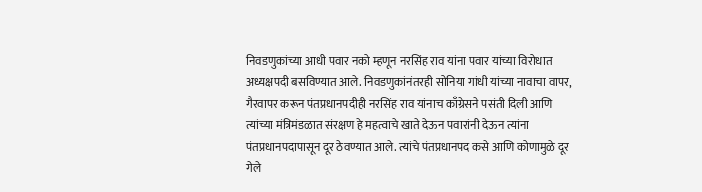निवडणुकांच्या आधी पवार नको म्हणून नरसिंह राव यांना पवार यांच्या विरोधात अध्यक्षपदी बसविण्यात आले. निवडणुकांनंतरही सोनिया गांधी यांच्या नावाचा वापर, गैरवापर करून पंतप्रधानपदीही नरसिंह राव यांनाच काँग्रेसने पसंती दिली आणि त्यांच्या मंत्रिमंडळात संरक्षण हे महत्वाचे खाते देऊन पवारांनी देऊन त्यांना पंतप्रधानपदापासून दूर ठेवण्यात आले. त्यांचे पंतप्रधानपद कसे आणि कोणामुळे दूर गेले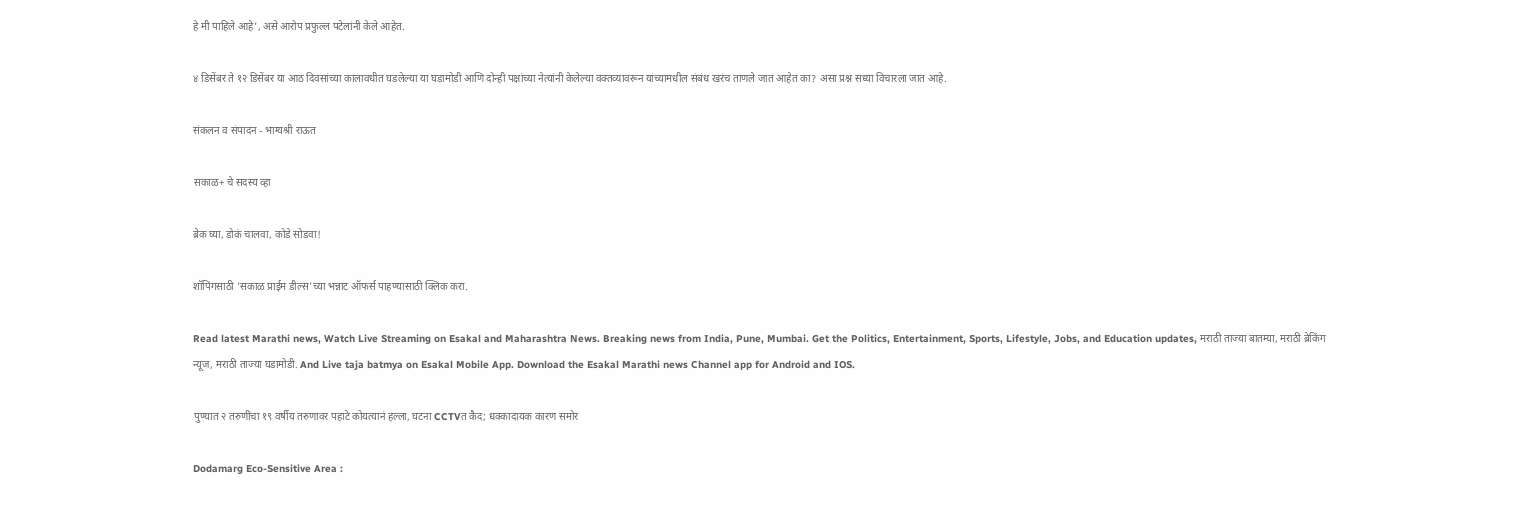हे मी पाहिले आहे', असे आरोप प्रफुल्ल पटेलांनी केले आहेत.

४ डिसेंबर ते १२ डिसेंबर या आठ दिवसांच्या कालावधीत घडलेल्या या घडामोडी आणि दोन्ही पक्षांच्या नेत्यांनी केलेल्या वक्तव्यावरून यांच्यामधील संबंध खरंच ताणले जात आहेत का? असा प्रश्न सध्या विचारला जात आहे.

संकलन व संपादन - भाग्यश्री राऊत

सकाळ+ चे सदस्य व्हा

ब्रेक घ्या, डोकं चालवा, कोडे सोडवा!

शॉपिंगसाठी 'सकाळ प्राईम डील्स'च्या भन्नाट ऑफर्स पाहण्यासाठी क्लिक करा.

Read latest Marathi news, Watch Live Streaming on Esakal and Maharashtra News. Breaking news from India, Pune, Mumbai. Get the Politics, Entertainment, Sports, Lifestyle, Jobs, and Education updates, मराठी ताज्या बातम्या, मराठी ब्रेकिंग न्यूज, मराठी ताज्या घडामोडी. And Live taja batmya on Esakal Mobile App. Download the Esakal Marathi news Channel app for Android and IOS.

पुण्यात २ तरुणींचा १९ वर्षीय तरुणावर पहाटे कोयत्यानं हल्ला, घटना CCTVत कैद; धक्कादायक कारण समोर

Dodamarg Eco-Sensitive Area :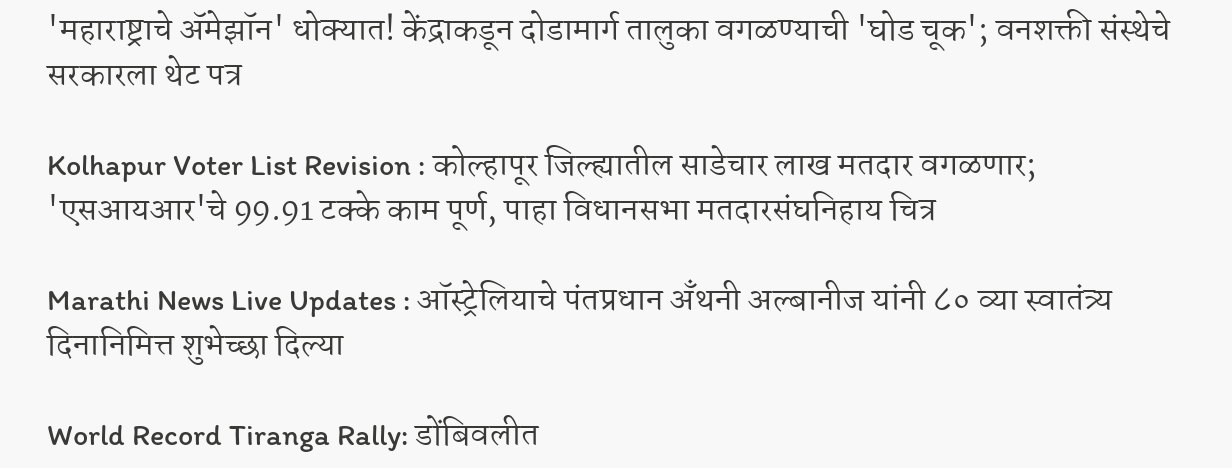'महाराष्ट्राचे ॲमेझॉन' धोक्यात! केंद्राकडून दोडामार्ग तालुका वगळण्याची 'घोड चूक'; वनशक्ती संस्थेचे सरकारला थेट पत्र

Kolhapur Voter List Revision : कोल्हापूर जिल्ह्यातील साडेचार लाख मतदार वगळणार; 'एसआयआर'चे 99.91 टक्के काम पूर्ण, पाहा विधानसभा मतदारसंघनिहाय चित्र

Marathi News Live Updates : ऑस्ट्रेलियाचे पंतप्रधान अँथनी अल्बानीज यांनी ८० व्या स्वातंत्र्य दिनानिमित्त शुभेच्छा दिल्या

World Record Tiranga Rally: डोंबिवलीत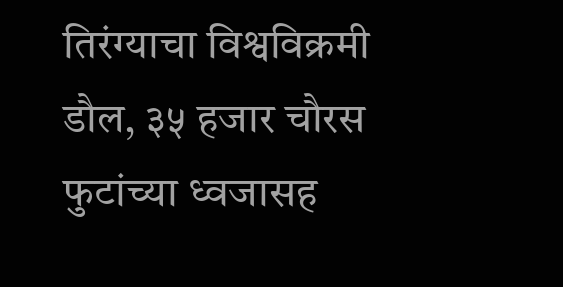तिरंग्याचा विश्वविक्रमी डौल, ३५ हजार चौरस फुटांच्या ध्वजासह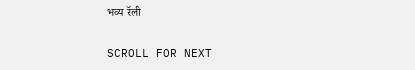भव्य रॅली

SCROLL FOR NEXT